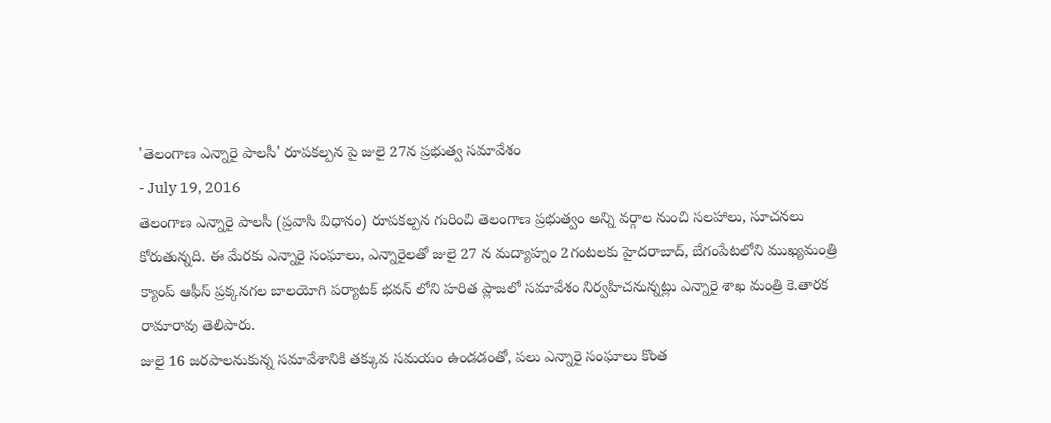'తెలంగాణ ఎన్నారై పాలసీ' రూపకల్పన పై జులై 27న ప్రభుత్వ సమావేశం
- July 19, 2016
తెలంగాణ ఎన్నారై పాలసీ (ప్రవాసి విధానం) రూపకల్పన గురించి తెలంగాణ ప్రభుత్వం అన్ని వర్గాల నుంచి సలహాలు, సూచనలు కోరుతున్నది. ఈ మేరకు ఎన్నారై సంఘాలు, ఎన్నారైలతో జులై 27 న మద్యాహ్నం 2గంటలకు హైదరాబాద్, బేగంపేటలోని ముఖ్యమంత్రి క్యాంప్ ఆఫీస్ ప్రక్కనగల బాలయోగి పర్యాటక్ భవన్ లోని హరిత ప్లాజలో సమావేశం నిర్వహిచనున్నట్లు ఎన్నారై శాఖ మంత్రి కె.తారక రామారావు తెలిపారు.
జులై 16 జరపాలనుకున్న సమావేశానికి తక్కువ సమయం ఉండడంతో, పలు ఎన్నారై సంఘాలు కొంత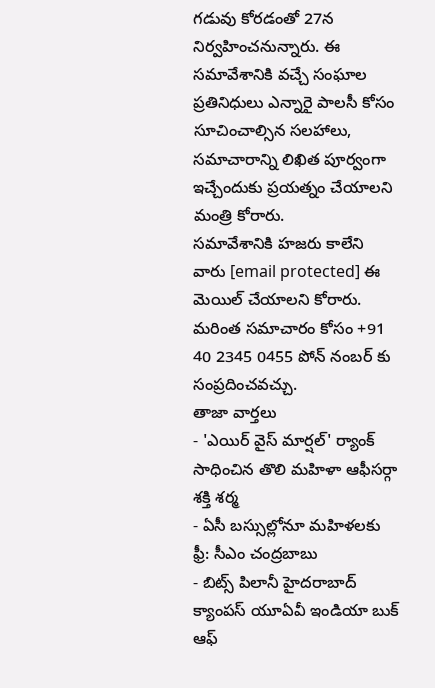గడువు కోరడంతో 27న నిర్వహించనున్నారు. ఈ సమావేశానికి వచ్చే సంఘాల ప్రతినిధులు ఎన్నారై పాలసీ కోసం సూచించాల్సిన సలహాలు, సమాచారాన్ని లిఖిత పూర్వంగా ఇచ్చేందుకు ప్రయత్నం చేయాలని మంత్రి కోరారు.
సమావేశానికి హజరు కాలేని వారు [email protected] ఈ మెయిల్ చేయాలని కోరారు. మరింత సమాచారం కోసం +91 40 2345 0455 పోన్ నంబర్ కు సంప్రదించవచ్చు.
తాజా వార్తలు
- 'ఎయిర్ వైస్ మార్షల్' ర్యాంక్ సాధించిన తొలి మహిళా ఆఫీసర్గా శక్తి శర్మ
- ఏసీ బస్సుల్లోనూ మహిళలకు ఫ్రీ: సీఎం చంద్రబాబు
- బిట్స్ పిలానీ హైదరాబాద్ క్యాంపస్ యూఏవీ ఇండియా బుక్ ఆఫ్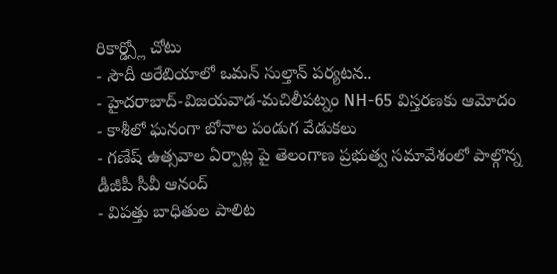రికార్డ్స్లో చోటు
- సౌదీ అరేబియాలో ఒమన్ సుల్తాన్ పర్యటన..
- హైదరాబాద్-విజయవాడ-మచిలీపట్నం NH-65 విస్తరణకు ఆమోదం
- కాశీలో ఘనంగా బోనాల పండుగ వేడుకలు
- గణేష్ ఉత్సవాల ఏర్పాట్ల పై తెలంగాణ ప్రభుత్వ సమావేశంలో పాల్గొన్న డీజీపీ సీవీ ఆనంద్
- విపత్తు బాధితుల పాలిట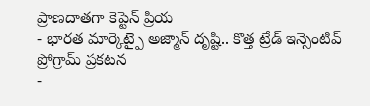ప్రాణదాతగా కెప్టెన్ ప్రియ
- భారత మార్కెట్పై అజ్మాన్ దృష్టి.. కొత్త ట్రేడ్ ఇన్సెంటివ్ ప్రోగ్రామ్ ప్రకటన
-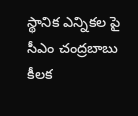స్థానిక ఎన్నికల పై సీఎం చంద్రబాబు కీలక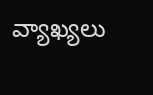వ్యాఖ్యలు